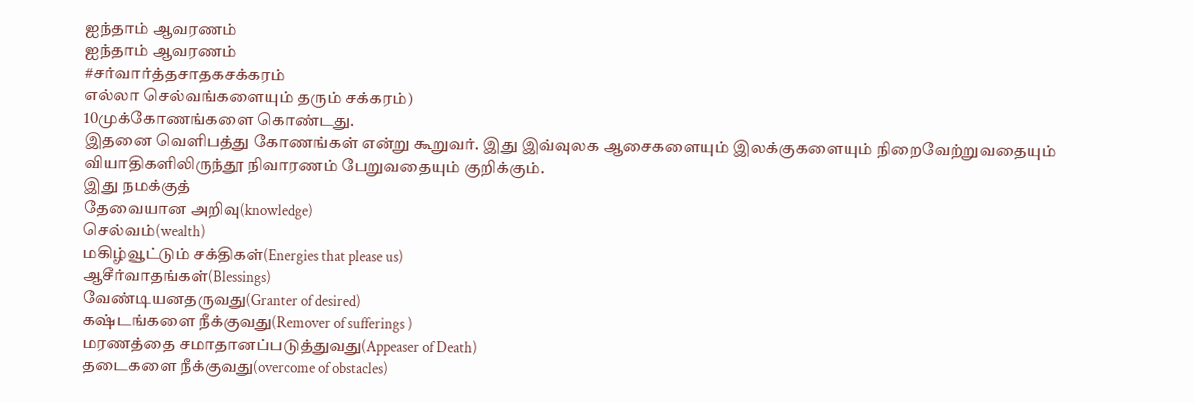ஐந்தாம் ஆவரணம்
ஐந்தாம் ஆவரணம்
#சர்வார்த்தசாதகசக்கரம்
எல்லா செல்வங்களையும் தரும் சக்கரம்)
10முக்கோணங்களை கொண்டது.
இதனை வெளிபத்து கோணங்கள் என்று கூறுவர். இது இவ்வுலக ஆசைகளையும் இலக்குகளையும் நிறைவேற்றுவதையும் வியாதிகளிலிருந்தூ நிவாரணம் பேறுவதையும் குறிக்கும்.
இது நமக்குத்
தேவையான அறிவு(knowledge)
செல்வம்(wealth)
மகிழ்வூட்டும் சக்திகள்(Energies that please us)
ஆசீர்வாதங்கள்(Blessings)
வேண்டியனதருவது(Granter of desired)
கஷ்டங்களை நீக்குவது(Remover of sufferings )
மரணத்தை சமாதானப்படுத்துவது(Appeaser of Death)
தடைகளை நீக்குவது(overcome of obstacles)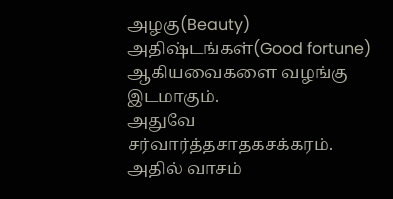அழகு(Beauty)
அதிஷ்டங்கள்(Good fortune)
ஆகியவைகளை வழங்கு இடமாகும்.
அதுவே சர்வார்த்தசாதகசக்கரம். அதில் வாசம்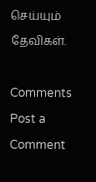செய்யும் தேவிகள்.

Comments
Post a Comment